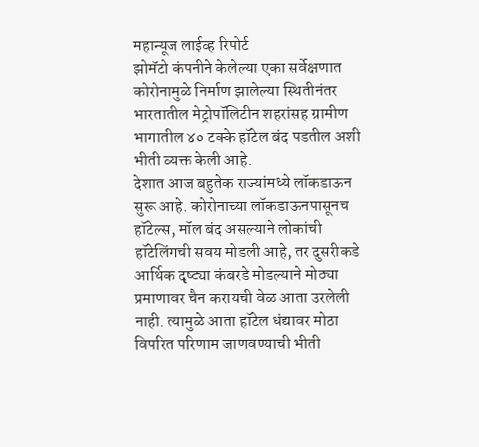महान्यूज लाईव्ह रिपोर्ट
झोमॅटो कंपनीने केलेल्या एका सर्वेक्षणात कोरोनामुळे निर्माण झालेल्या स्थितीनंतर भारतातील मेट्रोपॉलिटीन शहरांसह ग्रामीण भागातील ४० टक्के हॉटेल बंद पडतील अशी भीती व्यक्त केली आहे.
देशात आज बहुतेक राज्यांमध्ये लॉकडाऊन सुरू आहे. कोरोनाच्या लॉकडाऊनपासूनच हॉटेल्स, मॉल बंद असल्याने लोकांची हॉटेलिंगची सवय मोडली आहे, तर दुसरीकडे आर्थिक दृष्ट्या कंबरडे मोडल्याने मोठ्या प्रमाणावर चैन करायची वेळ आता उरलेली नाही. त्यामुळे आता हॉटेल धंद्यावर मोठा विपरित परिणाम जाणवण्याची भीती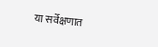या सर्वेक्षणात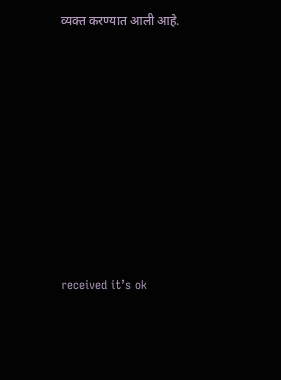व्यक्त करण्यात आली आहे.











received it’s ok